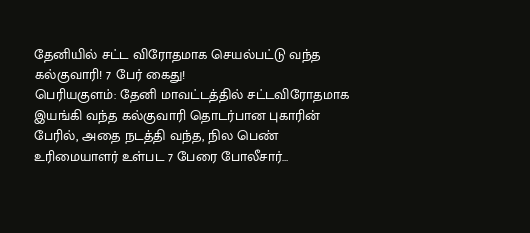தேனியில் சட்ட விரோதமாக செயல்பட்டு வந்த கல்குவாரி! 7 பேர் கைது!
பெரியகுளம்: தேனி மாவட்டத்தில் சட்டவிரோதமாக இயங்கி வந்த கல்குவாரி தொடர்பான புகாரின் பேரில், அதை நடத்தி வந்த, நில பெண் உரிமையாளர் உள்பட 7 பேரை போலீசார்…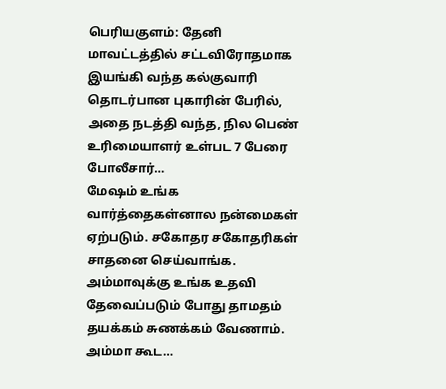பெரியகுளம்: தேனி மாவட்டத்தில் சட்டவிரோதமாக இயங்கி வந்த கல்குவாரி தொடர்பான புகாரின் பேரில், அதை நடத்தி வந்த, நில பெண் உரிமையாளர் உள்பட 7 பேரை போலீசார்…
மேஷம் உங்க வார்த்தைகள்னால நன்மைகள் ஏற்படும். சகோதர சகோதரிகள் சாதனை செய்வாங்க. அம்மாவுக்கு உங்க உதவி தேவைப்படும் போது தாமதம் தயக்கம் சுணக்கம் வேணாம். அம்மா கூட…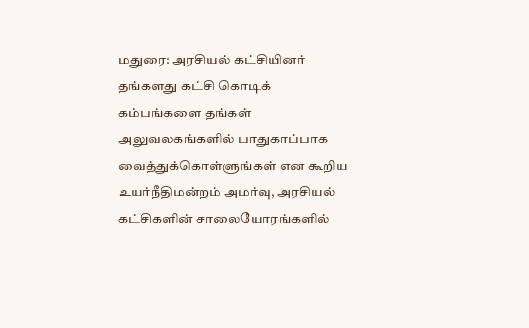மதுரை: அரசியல் கட்சியினர் தங்களது கட்சி கொடிக் கம்பங்களை தங்கள் அலுவலகங்களில் பாதுகாப்பாக வைத்துக்கொள்ளுங்கள் என கூறிய உயர்நீதிமன்றம் அமர்வு, அரசியல் கட்சிகளின் சாலையோரங்களில்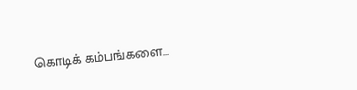கொடிக் கம்பங்களை…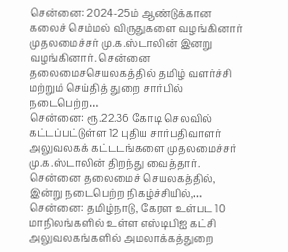சென்னை: 2024-25ம் ஆண்டுக்கான கலைச் செம்மல் விருதுகளை வழங்கினார் முதலமைச்சர் மு.க.ஸ்டாலின் இனறு வழங்கினார். சென்னை தலைமைசசெயலகத்தில் தமிழ் வளர்ச்சி மற்றும் செய்தித் துறை சார்பில் நடைபெற்ற…
சென்னை: ரூ.22.36 கோடி செலவில் கட்டப்பட்டுள்ள 12 புதிய சார்பதிவாளர் அலுவலகக் கட்டடங்களை முதலமைச்சர் மு.க.ஸ்டாலின் திறந்து வைத்தார். சென்னை தலைமைச் செயலகத்தில், இன்று நடைபெற்ற நிகழ்ச்சியில்,…
சென்னை: தமிழ்நாடு, கேரள உள்பட 10 மாநிலங்களில் உள்ள எஸ்டிபிஐ கட்சி அலுவலகங்களில் அமலாக்கத்துறை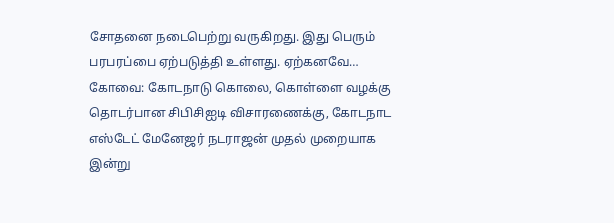சோதனை நடைபெற்று வருகிறது. இது பெரும் பரபரப்பை ஏற்படுத்தி உள்ளது. ஏற்கனவே…
கோவை: கோடநாடு கொலை, கொள்ளை வழக்கு தொடர்பான சிபிசிஐடி விசாரணைக்கு, கோடநாட எஸ்டேட் மேனேஜர் நடராஜன் முதல் முறையாக இன்று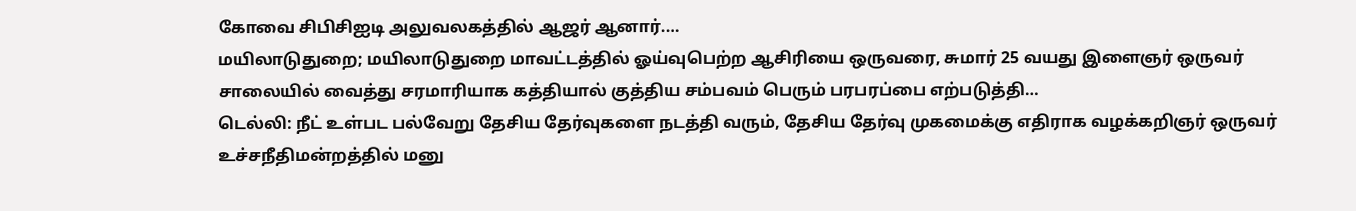கோவை சிபிசிஐடி அலுவலகத்தில் ஆஜர் ஆனார்.…
மயிலாடுதுறை; மயிலாடுதுறை மாவட்டத்தில் ஓய்வுபெற்ற ஆசிரியை ஒருவரை, சுமார் 25 வயது இளைஞர் ஒருவர் சாலையில் வைத்து சரமாரியாக கத்தியால் குத்திய சம்பவம் பெரும் பரபரப்பை எற்படுத்தி…
டெல்லி: நீட் உள்பட பல்வேறு தேசிய தேர்வுகளை நடத்தி வரும், தேசிய தேர்வு முகமைக்கு எதிராக வழக்கறிஞர் ஒருவர் உச்சநீதிமன்றத்தில் மனு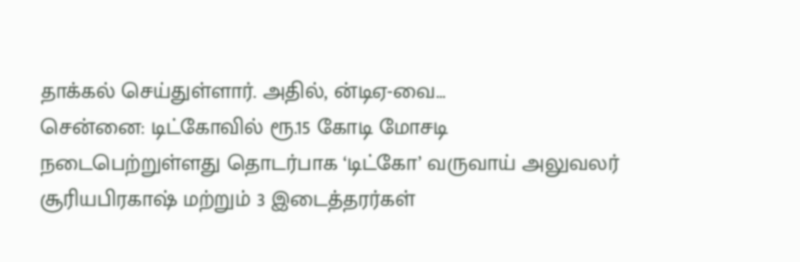தாக்கல் செய்துள்ளார். அதில், ன்டிஏ-வை…
சென்னை: டிட்கோவில் ரூ.15 கோடி மோசடி நடைபெற்றுள்ளது தொடர்பாக ‘டிட்கோ’ வருவாய் அலுவலர் சூரியபிரகாஷ் மற்றும் 3 இடைத்தரர்கள்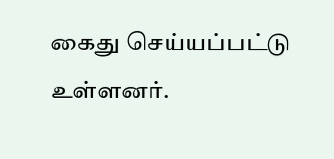கைது செய்யப்பட்டு உள்ளனர்.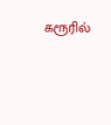கரூரில்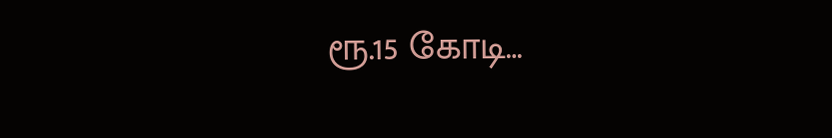ரூ.15 கோடி…